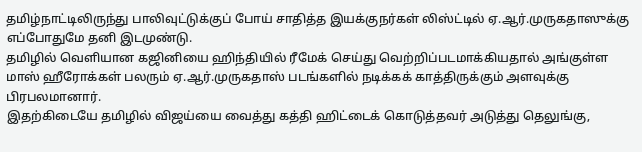தமிழ்நாட்டிலிருந்து பாலிவுட்டுக்குப் போய் சாதித்த இயக்குநர்கள் லிஸ்ட்டில் ஏ.ஆர்.முருகதாஸுக்கு எப்போதுமே தனி இடமுண்டு.
தமிழில் வெளியான கஜினியை ஹிந்தியில் ரீமேக் செய்து வெற்றிப்படமாக்கியதால் அங்குள்ள மாஸ் ஹீரோக்கள் பலரும் ஏ.ஆர்.முருகதாஸ் படங்களில் நடிக்கக் காத்திருக்கும் அளவுக்கு பிரபலமானார்.
இதற்கிடையே தமிழில் விஜய்யை வைத்து கத்தி ஹிட்டைக் கொடுத்தவர் அடுத்து தெலுங்கு,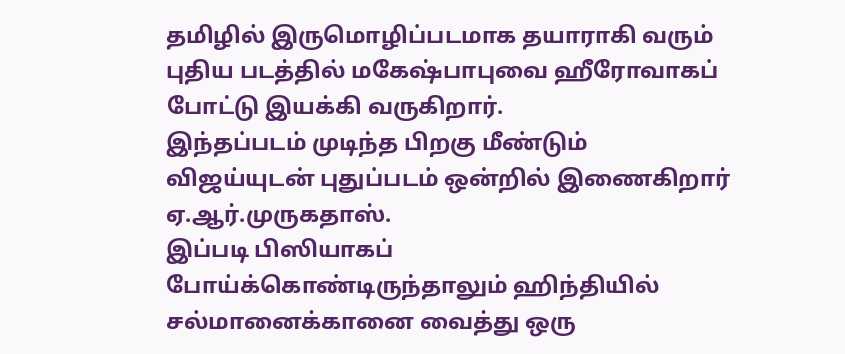தமிழில் இருமொழிப்படமாக தயாராகி வரும் புதிய படத்தில் மகேஷ்பாபுவை ஹீரோவாகப் போட்டு இயக்கி வருகிறார்.
இந்தப்படம் முடிந்த பிறகு மீண்டும் விஜய்யுடன் புதுப்படம் ஒன்றில் இணைகிறார் ஏ.ஆர்.முருகதாஸ்.
இப்படி பிஸியாகப் போய்க்கொண்டிருந்தாலும் ஹிந்தியில் சல்மானைக்கானை வைத்து ஒரு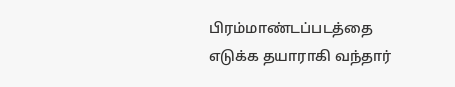பிரம்மாண்டப்படத்தை எடுக்க தயாராகி வந்தார்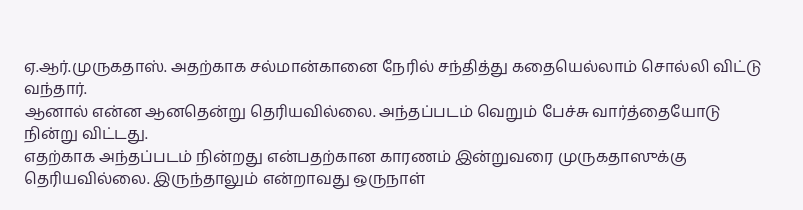ஏ.ஆர்.முருகதாஸ். அதற்காக சல்மான்கானை நேரில் சந்தித்து கதையெல்லாம் சொல்லி விட்டு வந்தார்.
ஆனால் என்ன ஆனதென்று தெரியவில்லை. அந்தப்படம் வெறும் பேச்சு வார்த்தையோடு நின்று விட்டது.
எதற்காக அந்தப்படம் நின்றது என்பதற்கான காரணம் இன்றுவரை முருகதாஸுக்கு தெரியவில்லை. இருந்தாலும் என்றாவது ஒருநாள்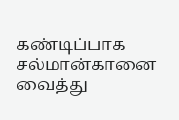கண்டிப்பாக சல்மான்கானை வைத்து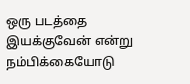ஒரு படத்தை இயக்குவேன் என்று நம்பிக்கையோடு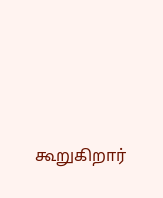கூறுகிறார்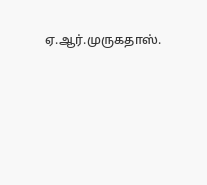ஏ.ஆர்.முருகதாஸ்.